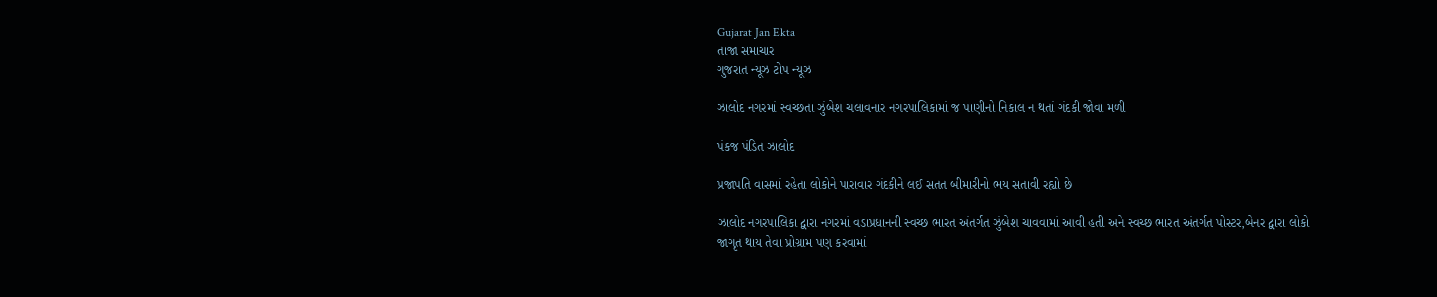Gujarat Jan Ekta
તાજા સમાચાર
ગુજરાત ન્યૂઝ ટોપ ન્યૂઝ

ઝાલોદ નગરમાં સ્વચ્છતા ઝુંબેશ ચલાવનાર નગરપાલિકામાં જ પાણીનો નિકાલ ન થતાં ગંદકી જોવા મળી

પંકજ પંડિત ઝાલોદ

પ્રજાપતિ વાસમાં રહેતા લોકોને પારાવાર ગંદકીને લઈ સતત બીમારીનો ભય સતાવી રહ્યો છે

ઝાલોદ નગરપાલિકા દ્વારા નગરમાં વડાપ્રધાનની સ્વચ્છ ભારત અંતર્ગત ઝુંબેશ ચાવવામાં આવી હતી અને સ્વચ્છ ભારત અંતર્ગત પોસ્ટર,બેનર દ્વારા લોકો જાગૃત થાય તેવા પ્રોગ્રામ પણ કરવામાં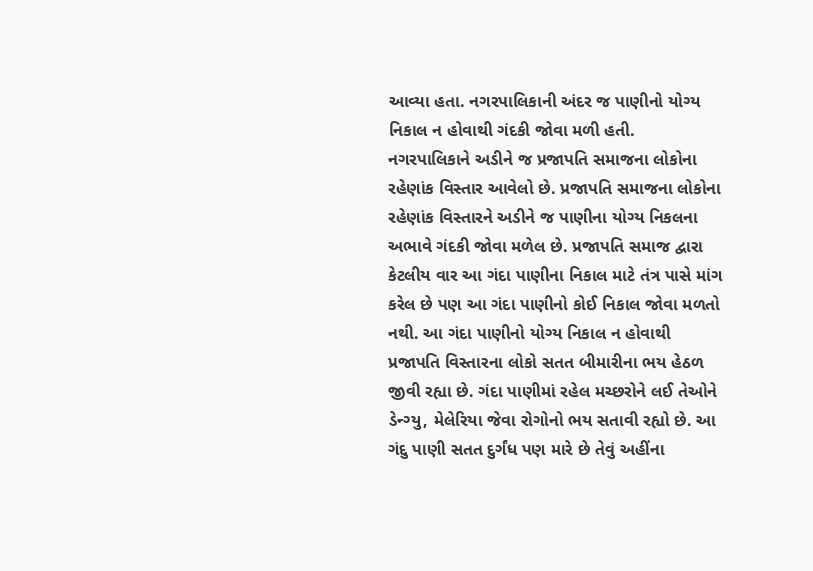આવ્યા હતા. નગરપાલિકાની અંદર જ પાણીનો યોગ્ય નિકાલ ન હોવાથી ગંદકી જોવા મળી હતી.
નગરપાલિકાને અડીને જ પ્રજાપતિ સમાજના લોકોના રહેણાંક વિસ્તાર આવેલો છે. પ્રજાપતિ સમાજના લોકોના રહેણાંક વિસ્તારને અડીને જ પાણીના યોગ્ય નિકલના અભાવે ગંદકી જોવા મળેલ છે. પ્રજાપતિ સમાજ દ્વારા કેટલીય વાર આ ગંદા પાણીના નિકાલ માટે તંત્ર પાસે માંગ કરેલ છે પણ આ ગંદા પાણીનો કોઈ નિકાલ જોવા મળતો નથી. આ ગંદા પાણીનો યોગ્ય નિકાલ ન હોવાથી પ્રજાપતિ વિસ્તારના લોકો સતત બીમારીના ભય હેઠળ જીવી રહ્યા છે. ગંદા પાણીમાં રહેલ મચ્છરોને લઈ તેઓને ડેન્ગ્યુ, મેલેરિયા જેવા રોગોનો ભય સતાવી રહ્યો છે. આ ગંદુ પાણી સતત દુર્ગંધ પણ મારે છે તેવું અહીંના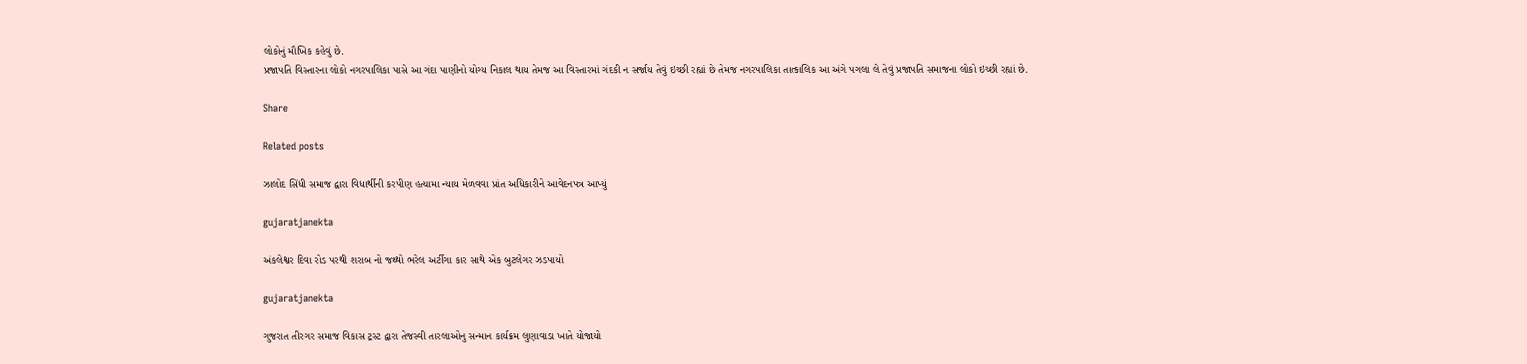લોકોનું મૌખિક કહેવું છે.
પ્રજાપતિ વિસ્તારના લોકો નગરપાલિકા પાસે આ ગંદા પાણીનો યોગ્ય નિકાલ થાય તેમજ આ વિસ્તારમાં ગંદકી ન સર્જાય તેવું ઇચ્છી રહ્યાં છે તેમજ નગરપાલિકા તાત્કાલિક આ અંગે પગલા લે તેવું પ્રજાપતિ સમાજના લોકો ઇચ્છી રહ્યાં છે.

Share

Related posts

ઝાલોદ સિંધી સમાજ દ્વારા વિધાર્થીની કરપીણ હત્યામા ન્યાય મેળવવા પ્રાંત અધિકારીને આવેદનપત્ર આપ્યું

gujaratjanekta

અંકલેશ્વર દિવા રોડ પરથી શરાબ નો જથ્થો ભરેલ અર્ટીગા કાર સાથે એક બુટલેગર ઝડપાયો

gujaratjanekta

ગુજરાત તીરગર સમાજ વિકાસ ટ્રસ્ટ દ્વારા તેજસ્વી તારલાઓનુ સન્માન કાર્યક્રમ લુણાવાડા ખાતે યોજાયો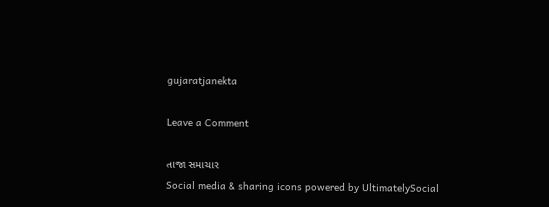gujaratjanekta

Leave a Comment

તાજા સમાચાર
Social media & sharing icons powered by UltimatelySocial